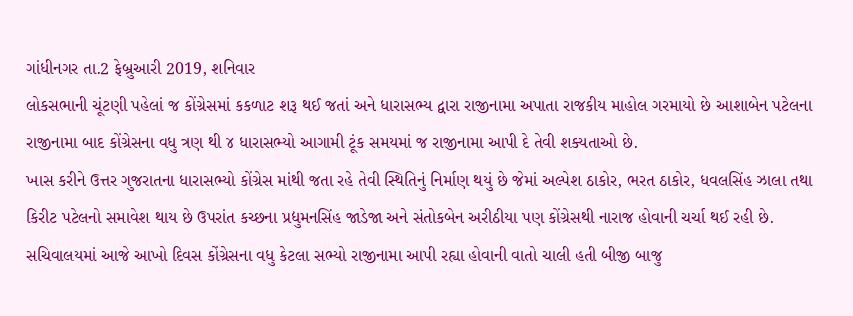ગાંધીનગર તા.2 ફેબ્રુઆરી 2019, શનિવાર
લોકસભાની ચૂંટણી પહેલાં જ કોંગ્રેસમાં કકળાટ શરૂ થઈ જતાં અને ધારાસભ્ય દ્વારા રાજીનામા અપાતા રાજકીય માહોલ ગરમાયો છે આશાબેન પટેલના રાજીનામા બાદ કોંગ્રેસના વધુ ત્રણ થી ૪ ધારાસભ્યો આગામી ટૂંક સમયમાં જ રાજીનામા આપી દે તેવી શક્યતાઓ છે.
ખાસ કરીને ઉત્તર ગુજરાતના ધારાસભ્યો કોંગ્રેસ માંથી જતા રહે તેવી સ્થિતિનું નિર્માણ થયું છે જેમાં અલ્પેશ ઠાકોર, ભરત ઠાકોર, ધવલસિંહ ઝાલા તથા કિરીટ પટેલનો સમાવેશ થાય છે ઉપરાંત કચ્છના પ્રદ્યુમનસિંહ જાડેજા અને સંતોકબેન અરીઠીયા પણ કોંગ્રેસથી નારાજ હોવાની ચર્ચા થઈ રહી છે.
સચિવાલયમાં આજે આખો દિવસ કોંગ્રેસના વધુ કેટલા સભ્યો રાજીનામા આપી રહ્યા હોવાની વાતો ચાલી હતી બીજી બાજુ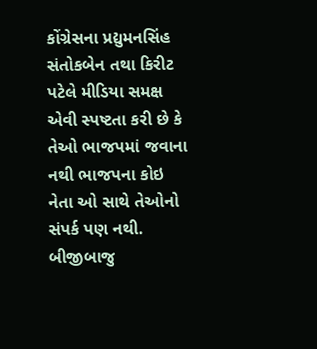કોંગ્રેસના પ્રદ્યુમનસિંહ સંતોકબેન તથા કિરીટ પટેલે મીડિયા સમક્ષ એવી સ્પષ્ટતા કરી છે કે તેઓ ભાજપમાં જવાના નથી ભાજપના કોઇ નેતા ઓ સાથે તેઓનો સંપર્ક પણ નથી.
બીજીબાજુ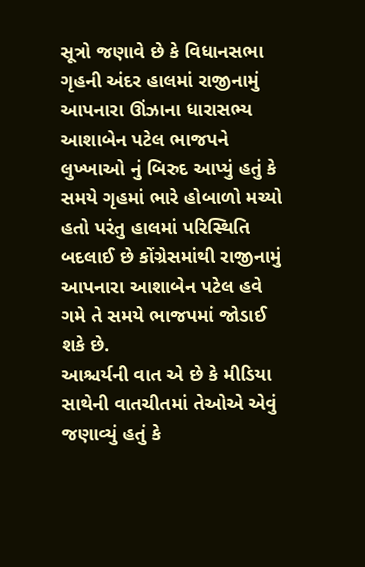સૂત્રો જણાવે છે કે વિધાનસભા ગૃહની અંદર હાલમાં રાજીનામું આપનારા ઊંઝાના ધારાસભ્ય આશાબેન પટેલ ભાજપને લુખ્ખાઓ નું બિરુદ આપ્યું હતું કે સમયે ગૃહમાં ભારે હોબાળો મચ્યો હતો પરંતુ હાલમાં પરિસ્થિતિ બદલાઈ છે કોંગ્રેસમાંથી રાજીનામું આપનારા આશાબેન પટેલ હવે ગમે તે સમયે ભાજપમાં જોડાઈ શકે છે.
આશ્ચર્યની વાત એ છે કે મીડિયા સાથેની વાતચીતમાં તેઓએ એવું જણાવ્યું હતું કે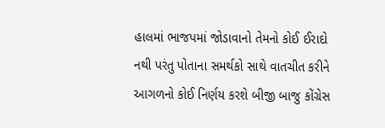હાલમાં ભાજપમાં જોડાવાનો તેમનો કોઈ ઈરાદો નથી પરંતુ પોતાના સમર્થકો સાથે વાતચીત કરીને આગળનો કોઈ નિર્ણય કરશે બીજી બાજુ કોંગ્રેસ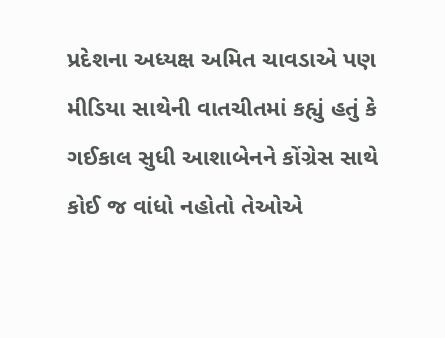પ્રદેશના અધ્યક્ષ અમિત ચાવડાએ પણ મીડિયા સાથેની વાતચીતમાં કહ્યું હતું કે ગઈકાલ સુધી આશાબેનને કોંગ્રેસ સાથે કોઈ જ વાંધો નહોતો તેઓએ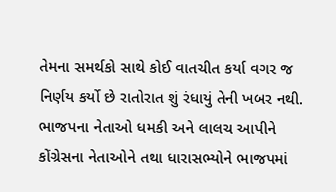તેમના સમર્થકો સાથે કોઈ વાતચીત કર્યા વગર જ નિર્ણય કર્યો છે રાતોરાત શું રંધાયું તેની ખબર નથી.
ભાજપના નેતાઓ ધમકી અને લાલચ આપીને કોંગ્રેસના નેતાઓને તથા ધારાસભ્યોને ભાજપમાં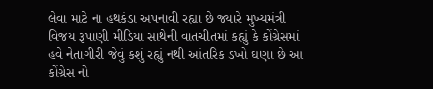લેવા માટે ના હથકંડા અપનાવી રહ્યા છે જ્યારે મુખ્યમંત્રી વિજય રૂપાણી મીડિયા સાથેની વાતચીતમાં કહ્યું કે કોંગ્રેસમાં હવે નેતાગીરી જેવું કશું રહ્યું નથી આંતરિક ડખો ઘણા છે આ કોંગ્રેસ નો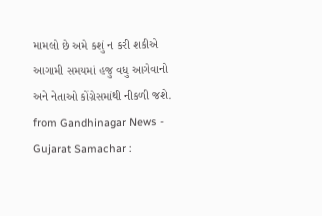મામલો છે અમે કશું ન કરી શકીએ આગામી સમયમાં હજુ વધુ આગેવાનો અને નેતાઓ કોંગ્રેસમાંથી નીકળી જશે.
from Gandhinagar News - Gujarat Samachar :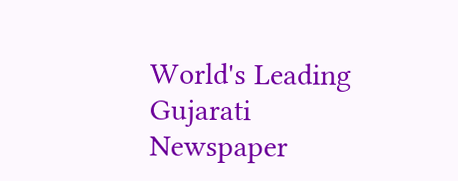World's Leading Gujarati Newspaper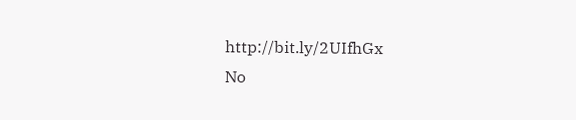http://bit.ly/2UIfhGx
No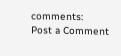comments:
Post a Comment